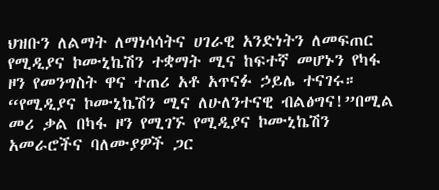ህዝቡን ለልማት ለማነሳሳትና ሀገራዊ አንድነትን ለመፍጠር የሚዲያና ኮሙኒኬሽን ተቋማት ሚና ከፍተኛ መሆኑን የካፋ ዞን የመንግስት ዋና ተጠሪ አቶ አጥናፉ ኃይሌ ተናገሩ።
“የሚዲያና ኮሙኒኬሽን ሚና ለሁለንተናዊ ብልፅግና!”በሚል መሪ ቃል በካፋ ዞን የሚገኙ የሚዲያና ኮሙኒኬሽን አመራሮችና ባለሙያዎች ጋር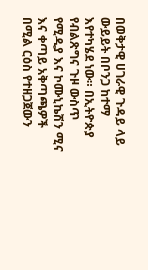በወቅታዊ ሀገራዊ ጉዳይ ላይ ውይይት በቦንጋ ከተማ እየተካሄደ ነው። በኢትዮጵያ የብልጽግና ጉዞ ውስጥ የሚዲያ እና ኮሙኒኬሽን ሚና እና ቀጣይ አቅጣጫዎች በሚል ርዕስ የተዘጋጀውን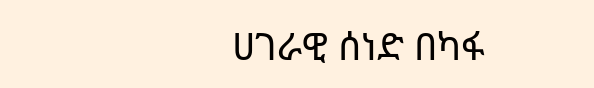ሀገራዊ ሰነድ በካፋ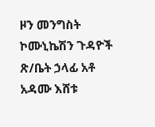ዞን መንግስት ኮሙኒኬሽን ጉዳዮች ጽ/ቤት ኃላፊ አቶ አዳሙ እሸቱ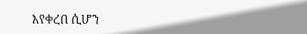እየቀረበ ሲሆን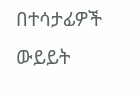በተሳታፊዎች ውይይት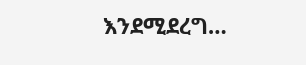እንደሚደረግ…